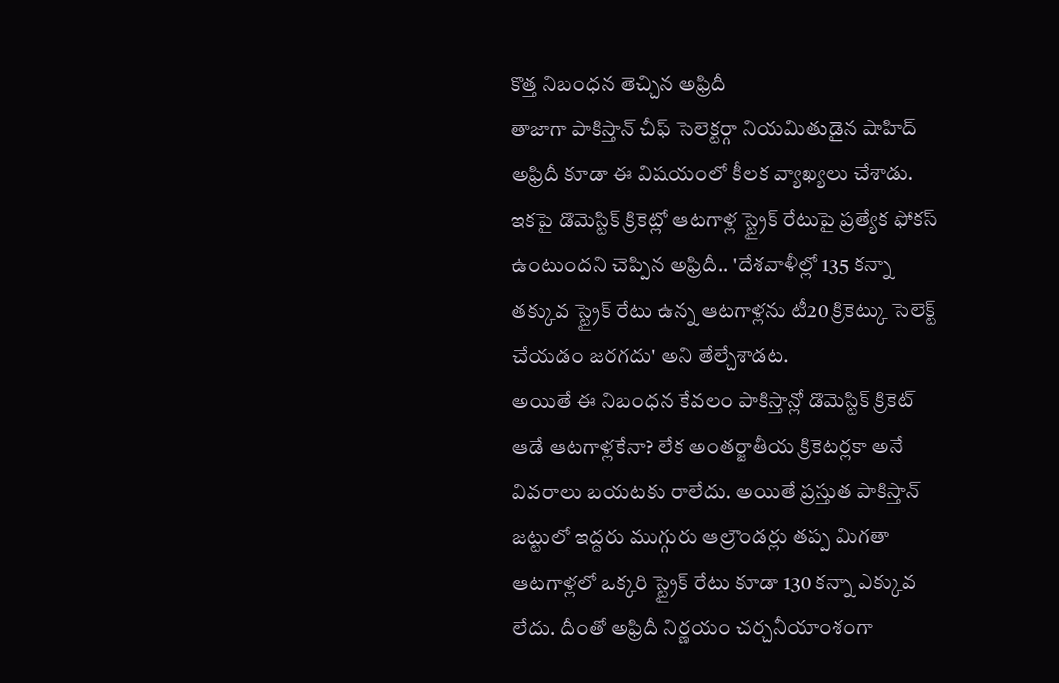కొత్త నిబంధన తెచ్చిన అఫ్రిదీ
తాజాగా పాకిస్తాన్ చీఫ్ సెలెక్టర్గా నియమితుడైన షాహిద్ అఫ్రిదీ కూడా ఈ విషయంలో కీలక వ్యాఖ్యలు చేశాడు. ఇకపై డొమెస్టిక్ క్రికెట్లో ఆటగాళ్ల స్ట్రైక్ రేటుపై ప్రత్యేక ఫోకస్ ఉంటుందని చెప్పిన అఫ్రిదీ.. 'దేశవాళీల్లో 135 కన్నా తక్కువ స్ట్రైక్ రేటు ఉన్న ఆటగాళ్లను టీ20 క్రికెట్కు సెలెక్ట్ చేయడం జరగదు' అని తేల్చేశాడట.
అయితే ఈ నిబంధన కేవలం పాకిస్తాన్లో డొమెస్టిక్ క్రికెట్ ఆడే ఆటగాళ్లకేనా? లేక అంతర్జాతీయ క్రికెటర్లకా అనే వివరాలు బయటకు రాలేదు. అయితే ప్రస్తుత పాకిస్తాన్ జట్టులో ఇద్దరు ముగ్గురు ఆల్రౌండర్లు తప్ప మిగతా ఆటగాళ్లలో ఒక్కరి స్ట్రైక్ రేటు కూడా 130 కన్నా ఎక్కువ లేదు. దీంతో అఫ్రిదీ నిర్ణయం చర్చనీయాంశంగా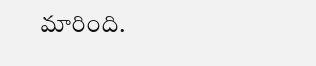మారింది.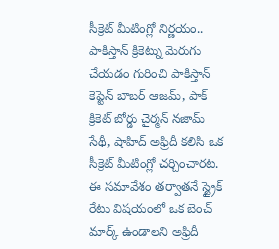సీక్రెట్ మీటింగ్లో నిర్ణయం..
పాకిస్తాన్ క్రికెట్ను మెరుగు చేయడం గురించి పాకిస్తాన్ కెప్టెన్ బాబర్ ఆజమ్, పాక్ క్రికెట్ బోర్డు చైర్మన్ నజామ్ సేథీ, షాహిద్ అఫ్రిదీ కలిసి ఒక సీక్రెట్ మీటింగ్లో చర్చించారట. ఈ సమావేశం తర్వాతనే స్ట్రైక్ రేటు విషయంలో ఒక బెంచ్ మార్క్ ఉండాలని అఫ్రిదీ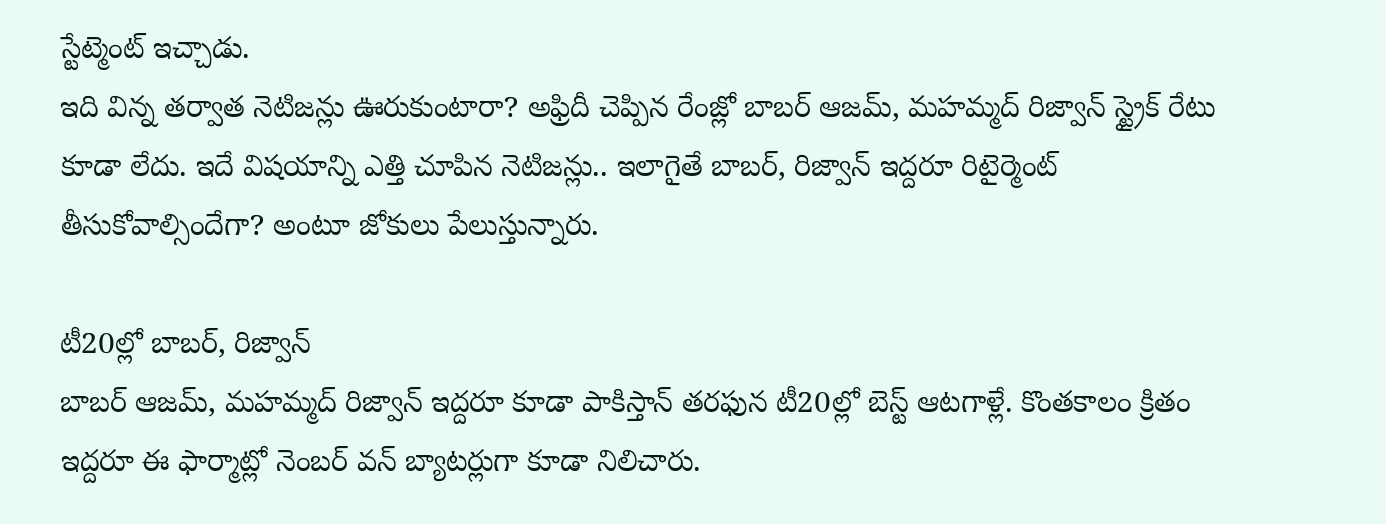స్టేట్మెంట్ ఇచ్చాడు.
ఇది విన్న తర్వాత నెటిజన్లు ఊరుకుంటారా? అఫ్రిదీ చెప్పిన రేంజ్లో బాబర్ ఆజమ్, మహమ్మద్ రిజ్వాన్ స్ట్రైక్ రేటు కూడా లేదు. ఇదే విషయాన్ని ఎత్తి చూపిన నెటిజన్లు.. ఇలాగైతే బాబర్, రిజ్వాన్ ఇద్దరూ రిటైర్మెంట్ తీసుకోవాల్సిందేగా? అంటూ జోకులు పేలుస్తున్నారు.

టీ20ల్లో బాబర్, రిజ్వాన్
బాబర్ ఆజమ్, మహమ్మద్ రిజ్వాన్ ఇద్దరూ కూడా పాకిస్తాన్ తరఫున టీ20ల్లో బెస్ట్ ఆటగాళ్లే. కొంతకాలం క్రితం ఇద్దరూ ఈ ఫార్మాట్లో నెంబర్ వన్ బ్యాటర్లుగా కూడా నిలిచారు.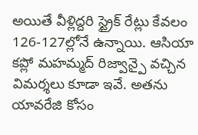అయితే వీళ్లిద్దరి స్ట్రైక్ రేట్లు కేవలం 126-127ల్లోనే ఉన్నాయి. ఆసియా కప్లో మహమ్మద్ రిజ్వాన్పై వచ్చిన విమర్శలు కూడా ఇవే. అతను యావరేజి కోసం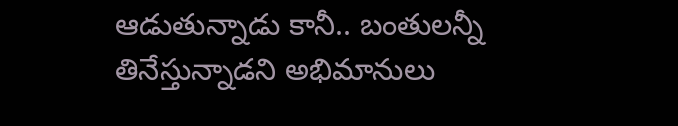ఆడుతున్నాడు కానీ.. బంతులన్నీ తినేస్తున్నాడని అభిమానులు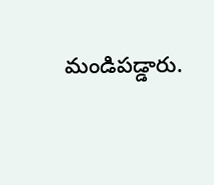మండిపడ్డారు.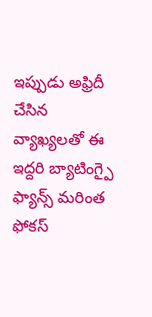ఇప్పుడు అఫ్రిదీ చేసిన వ్యాఖ్యలతో ఈ ఇద్దరి బ్యాటింగ్పై ఫ్యాన్స్ మరింత ఫోకస్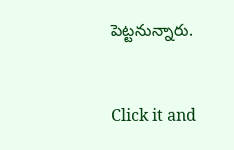పెట్టనున్నారు.


Click it and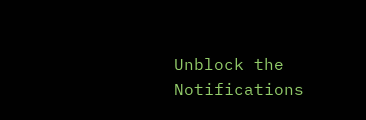Unblock the Notifications